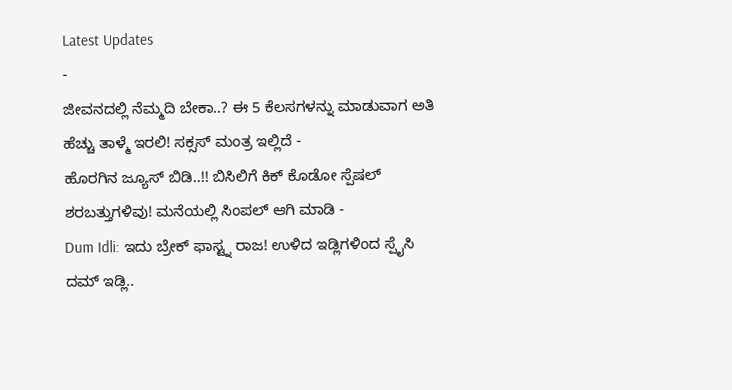Latest Updates
-
ಜೀವನದಲ್ಲಿ ನೆಮ್ಮದಿ ಬೇಕಾ..? ಈ 5 ಕೆಲಸಗಳನ್ನು ಮಾಡುವಾಗ ಅತಿ ಹೆಚ್ಚು ತಾಳ್ಮೆ ಇರಲಿ! ಸಕ್ಸಸ್ ಮಂತ್ರ ಇಲ್ಲಿದೆ -
ಹೊರಗಿನ ಜ್ಯೂಸ್ ಬಿಡಿ..!! ಬಿಸಿಲಿಗೆ ಕಿಕ್ ಕೊಡೋ ಸ್ಪೆಷಲ್ ಶರಬತ್ತುಗಳಿವು! ಮನೆಯಲ್ಲಿ ಸಿಂಪಲ್ ಆಗಿ ಮಾಡಿ -
Dum Idli: ಇದು ಬ್ರೇಕ್ ಫಾಸ್ಟ್ನ ರಾಜ! ಉಳಿದ ಇಡ್ಲಿಗಳಿಂದ ಸ್ಪೈಸಿ ದಮ್ ಇಡ್ಲಿ..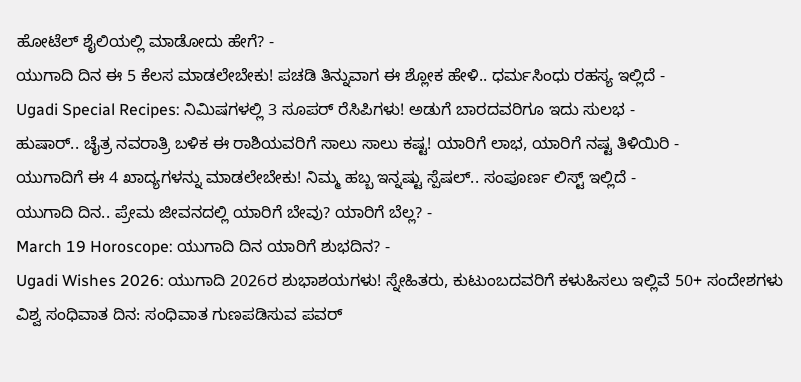ಹೋಟೆಲ್ ಶೈಲಿಯಲ್ಲಿ ಮಾಡೋದು ಹೇಗೆ? -
ಯುಗಾದಿ ದಿನ ಈ 5 ಕೆಲಸ ಮಾಡಲೇಬೇಕು! ಪಚಡಿ ತಿನ್ನುವಾಗ ಈ ಶ್ಲೋಕ ಹೇಳಿ.. ಧರ್ಮಸಿಂಧು ರಹಸ್ಯ ಇಲ್ಲಿದೆ -
Ugadi Special Recipes: ನಿಮಿಷಗಳಲ್ಲಿ 3 ಸೂಪರ್ ರೆಸಿಪಿಗಳು! ಅಡುಗೆ ಬಾರದವರಿಗೂ ಇದು ಸುಲಭ -
ಹುಷಾರ್.. ಚೈತ್ರ ನವರಾತ್ರಿ ಬಳಿಕ ಈ ರಾಶಿಯವರಿಗೆ ಸಾಲು ಸಾಲು ಕಷ್ಟ! ಯಾರಿಗೆ ಲಾಭ, ಯಾರಿಗೆ ನಷ್ಟ ತಿಳಿಯಿರಿ -
ಯುಗಾದಿಗೆ ಈ 4 ಖಾದ್ಯಗಳನ್ನು ಮಾಡಲೇಬೇಕು! ನಿಮ್ಮ ಹಬ್ಬ ಇನ್ನಷ್ಟು ಸ್ಪೆಷಲ್.. ಸಂಪೂರ್ಣ ಲಿಸ್ಟ್ ಇಲ್ಲಿದೆ -
ಯುಗಾದಿ ದಿನ.. ಪ್ರೇಮ ಜೀವನದಲ್ಲಿ ಯಾರಿಗೆ ಬೇವು? ಯಾರಿಗೆ ಬೆಲ್ಲ? -
March 19 Horoscope: ಯುಗಾದಿ ದಿನ ಯಾರಿಗೆ ಶುಭದಿನ? -
Ugadi Wishes 2026: ಯುಗಾದಿ 2026ರ ಶುಭಾಶಯಗಳು! ಸ್ನೇಹಿತರು, ಕುಟುಂಬದವರಿಗೆ ಕಳುಹಿಸಲು ಇಲ್ಲಿವೆ 50+ ಸಂದೇಶಗಳು
ವಿಶ್ವ ಸಂಧಿವಾತ ದಿನ: ಸಂಧಿವಾತ ಗುಣಪಡಿಸುವ ಪವರ್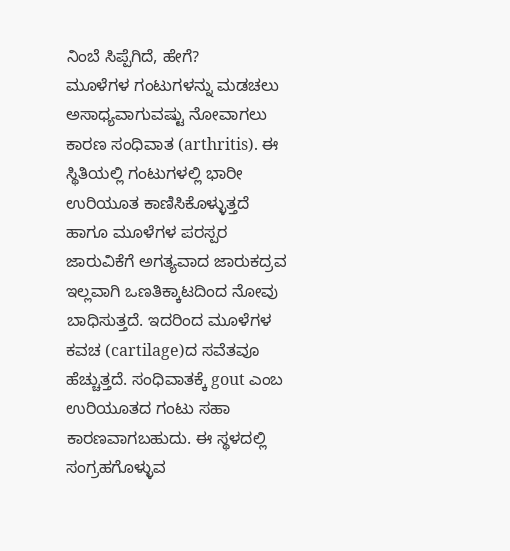ನಿಂಬೆ ಸಿಪ್ಪೆಗಿದೆ, ಹೇಗೆ?
ಮೂಳೆಗಳ ಗಂಟುಗಳನ್ನು ಮಡಚಲು ಅಸಾಧ್ಯವಾಗುವಷ್ಟು ನೋವಾಗಲು ಕಾರಣ ಸಂಧಿವಾತ (arthritis). ಈ ಸ್ಥಿತಿಯಲ್ಲಿ ಗಂಟುಗಳಲ್ಲಿ ಭಾರೀ ಉರಿಯೂತ ಕಾಣಿಸಿಕೊಳ್ಳುತ್ತದೆ ಹಾಗೂ ಮೂಳೆಗಳ ಪರಸ್ಪರ ಜಾರುವಿಕೆಗೆ ಅಗತ್ಯವಾದ ಜಾರುಕದ್ರವ ಇಲ್ಲವಾಗಿ ಒಣತಿಕ್ಕಾಟದಿಂದ ನೋವು ಬಾಧಿಸುತ್ತದೆ. ಇದರಿಂದ ಮೂಳೆಗಳ ಕವಚ (cartilage)ದ ಸವೆತವೂ ಹೆಚ್ಚುತ್ತದೆ. ಸಂಧಿವಾತಕ್ಕೆ gout ಎಂಬ ಉರಿಯೂತದ ಗಂಟು ಸಹಾ ಕಾರಣವಾಗಬಹುದು. ಈ ಸ್ಥಳದಲ್ಲಿ ಸಂಗ್ರಹಗೊಳ್ಳುವ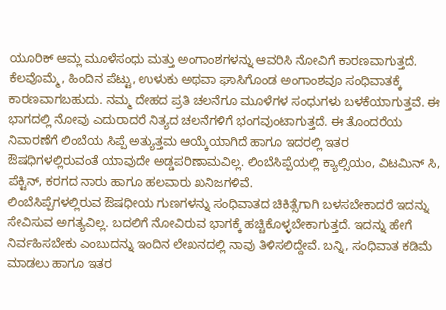ಯೂರಿಕ್ ಆಮ್ಲ ಮೂಳೆಸಂಧು ಮತ್ತು ಅಂಗಾಂಶಗಳನ್ನು ಆವರಿಸಿ ನೋವಿಗೆ ಕಾರಣವಾಗುತ್ತದೆ.
ಕೆಲವೊಮ್ಮೆ, ಹಿಂದಿನ ಪೆಟ್ಟು, ಉಳುಕು ಅಥವಾ ಘಾಸಿಗೊಂಡ ಅಂಗಾಂಶವೂ ಸಂಧಿವಾತಕ್ಕೆ ಕಾರಣವಾಗಬಹುದು. ನಮ್ಮ ದೇಹದ ಪ್ರತಿ ಚಲನೆಗೂ ಮೂಳೆಗಳ ಸಂಧುಗಳು ಬಳಕೆಯಾಗುತ್ತವೆ. ಈ ಭಾಗದಲ್ಲಿ ನೋವು ಎದುರಾದರೆ ನಿತ್ಯದ ಚಲನೆಗಳಿಗೆ ಭಂಗವುಂಟಾಗುತ್ತದೆ. ಈ ತೊಂದರೆಯ ನಿವಾರಣೆಗೆ ಲಿಂಬೆಯ ಸಿಪ್ಪೆ ಅತ್ಯುತ್ತಮ ಆಯ್ಕೆಯಾಗಿದೆ ಹಾಗೂ ಇದರಲ್ಲಿ ಇತರ ಔಷಧಿಗಳಲ್ಲಿರುವಂತೆ ಯಾವುದೇ ಅಡ್ಡಪರಿಣಾಮವಿಲ್ಲ. ಲಿಂಬೆಸಿಪ್ಪೆಯಲ್ಲಿ ಕ್ಯಾಲ್ಸಿಯಂ, ವಿಟಮಿನ್ ಸಿ, ಪೆಕ್ಟಿನ್, ಕರಗದ ನಾರು ಹಾಗೂ ಹಲವಾರು ಖನಿಜಗಳಿವೆ.
ಲಿಂಬೆಸಿಪ್ಪೆಗಳಲ್ಲಿರುವ ಔಷಧೀಯ ಗುಣಗಳನ್ನು ಸಂಧಿವಾತದ ಚಿಕಿತ್ಸೆಗಾಗಿ ಬಳಸಬೇಕಾದರೆ ಇದನ್ನು ಸೇವಿಸುವ ಅಗತ್ಯವಿಲ್ಲ. ಬದಲಿಗೆ ನೋವಿರುವ ಭಾಗಕ್ಕೆ ಹಚ್ಚಿಕೊಳ್ಳಬೇಕಾಗುತ್ತದೆ. ಇದನ್ನು ಹೇಗೆ ನಿರ್ವಹಿಸಬೇಕು ಎಂಬುದನ್ನು ಇಂದಿನ ಲೇಖನದಲ್ಲಿ ನಾವು ತಿಳಿಸಲಿದ್ದೇವೆ. ಬನ್ನಿ, ಸಂಧಿವಾತ ಕಡಿಮೆ ಮಾಡಲು ಹಾಗೂ ಇತರ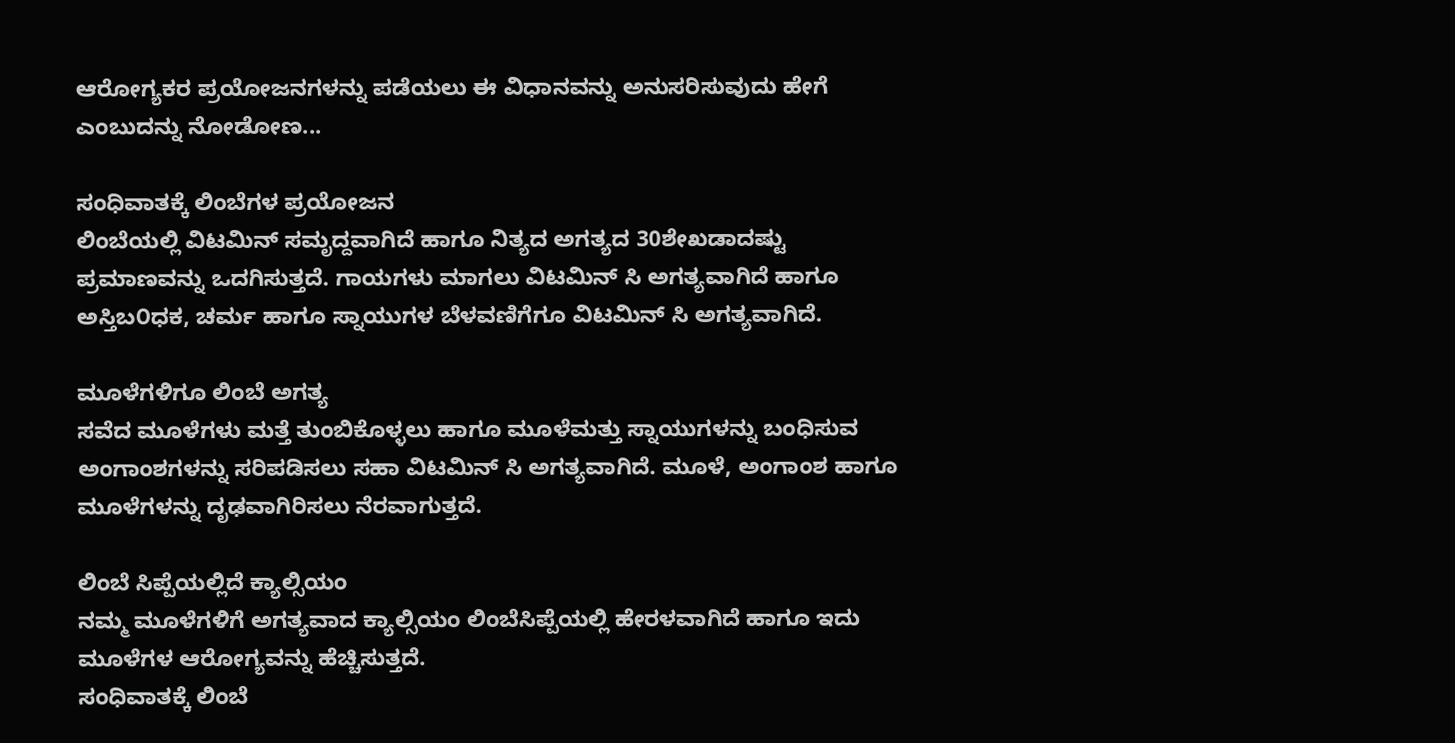ಆರೋಗ್ಯಕರ ಪ್ರಯೋಜನಗಳನ್ನು ಪಡೆಯಲು ಈ ವಿಧಾನವನ್ನು ಅನುಸರಿಸುವುದು ಹೇಗೆ ಎಂಬುದನ್ನು ನೋಡೋಣ...

ಸಂಧಿವಾತಕ್ಕೆ ಲಿಂಬೆಗಳ ಪ್ರಯೋಜನ
ಲಿಂಬೆಯಲ್ಲಿ ವಿಟಮಿನ್ ಸಮೃದ್ದವಾಗಿದೆ ಹಾಗೂ ನಿತ್ಯದ ಅಗತ್ಯದ 30ಶೇಖಡಾದಷ್ಟು ಪ್ರಮಾಣವನ್ನು ಒದಗಿಸುತ್ತದೆ. ಗಾಯಗಳು ಮಾಗಲು ವಿಟಮಿನ್ ಸಿ ಅಗತ್ಯವಾಗಿದೆ ಹಾಗೂ ಅಸ್ತಿಬ೦ಧಕ, ಚರ್ಮ ಹಾಗೂ ಸ್ನಾಯುಗಳ ಬೆಳವಣಿಗೆಗೂ ವಿಟಮಿನ್ ಸಿ ಅಗತ್ಯವಾಗಿದೆ.

ಮೂಳೆಗಳಿಗೂ ಲಿಂಬೆ ಅಗತ್ಯ
ಸವೆದ ಮೂಳೆಗಳು ಮತ್ತೆ ತುಂಬಿಕೊಳ್ಳಲು ಹಾಗೂ ಮೂಳೆಮತ್ತು ಸ್ನಾಯುಗಳನ್ನು ಬಂಧಿಸುವ ಅಂಗಾಂಶಗಳನ್ನು ಸರಿಪಡಿಸಲು ಸಹಾ ವಿಟಮಿನ್ ಸಿ ಅಗತ್ಯವಾಗಿದೆ. ಮೂಳೆ, ಅಂಗಾಂಶ ಹಾಗೂ ಮೂಳೆಗಳನ್ನು ದೃಢವಾಗಿರಿಸಲು ನೆರವಾಗುತ್ತದೆ.

ಲಿಂಬೆ ಸಿಪ್ಪೆಯಲ್ಲಿದೆ ಕ್ಯಾಲ್ಸಿಯಂ
ನಮ್ಮ ಮೂಳೆಗಳಿಗೆ ಅಗತ್ಯವಾದ ಕ್ಯಾಲ್ಸಿಯಂ ಲಿಂಬೆಸಿಪ್ಪೆಯಲ್ಲಿ ಹೇರಳವಾಗಿದೆ ಹಾಗೂ ಇದು ಮೂಳೆಗಳ ಆರೋಗ್ಯವನ್ನು ಹೆಚ್ಚಿಸುತ್ತದೆ.
ಸಂಧಿವಾತಕ್ಕೆ ಲಿಂಬೆ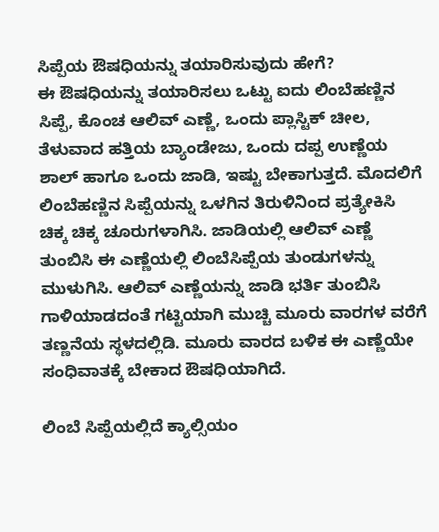ಸಿಪ್ಪೆಯ ಔಷಧಿಯನ್ನು ತಯಾರಿಸುವುದು ಹೇಗೆ?
ಈ ಔಷಧಿಯನ್ನು ತಯಾರಿಸಲು ಒಟ್ಟು ಐದು ಲಿಂಬೆಹಣ್ಣಿನ ಸಿಪ್ಪೆ, ಕೊಂಚ ಆಲಿವ್ ಎಣ್ಣೆ, ಒಂದು ಪ್ಲಾಸ್ಟಿಕ್ ಚೀಲ, ತೆಳುವಾದ ಹತ್ತಿಯ ಬ್ಯಾಂಡೇಜು, ಒಂದು ದಪ್ಪ ಉಣ್ಣೆಯ ಶಾಲ್ ಹಾಗೂ ಒಂದು ಜಾಡಿ, ಇಷ್ಟು ಬೇಕಾಗುತ್ತದೆ. ಮೊದಲಿಗೆ ಲಿಂಬೆಹಣ್ಣಿನ ಸಿಪ್ಪೆಯನ್ನು ಒಳಗಿನ ತಿರುಳಿನಿಂದ ಪ್ರತ್ಯೇಕಿಸಿ ಚಿಕ್ಕ ಚಿಕ್ಕ ಚೂರುಗಳಾಗಿಸಿ. ಜಾಡಿಯಲ್ಲಿ ಆಲಿವ್ ಎಣ್ಣೆ ತುಂಬಿಸಿ ಈ ಎಣ್ಣೆಯಲ್ಲಿ ಲಿಂಬೆಸಿಪ್ಪೆಯ ತುಂಡುಗಳನ್ನು ಮುಳುಗಿಸಿ. ಆಲಿವ್ ಎಣ್ಣೆಯನ್ನು ಜಾಡಿ ಭರ್ತಿ ತುಂಬಿಸಿ ಗಾಳಿಯಾಡದಂತೆ ಗಟ್ಟಿಯಾಗಿ ಮುಚ್ಚಿ ಮೂರು ವಾರಗಳ ವರೆಗೆ ತಣ್ಣನೆಯ ಸ್ಥಳದಲ್ಲಿಡಿ. ಮೂರು ವಾರದ ಬಳಿಕ ಈ ಎಣ್ಣೆಯೇ ಸಂಧಿವಾತಕ್ಕೆ ಬೇಕಾದ ಔಷಧಿಯಾಗಿದೆ.

ಲಿಂಬೆ ಸಿಪ್ಪೆಯಲ್ಲಿದೆ ಕ್ಯಾಲ್ಸಿಯಂ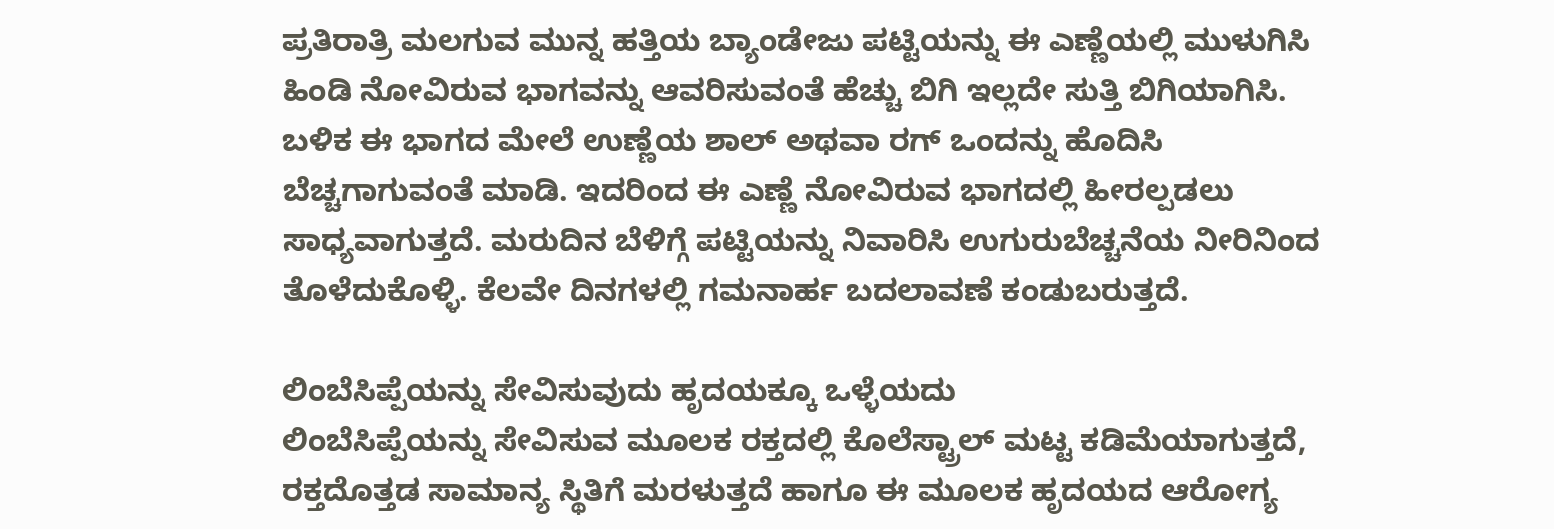ಪ್ರತಿರಾತ್ರಿ ಮಲಗುವ ಮುನ್ನ ಹತ್ತಿಯ ಬ್ಯಾಂಡೇಜು ಪಟ್ಟಿಯನ್ನು ಈ ಎಣ್ಣೆಯಲ್ಲಿ ಮುಳುಗಿಸಿ ಹಿಂಡಿ ನೋವಿರುವ ಭಾಗವನ್ನು ಆವರಿಸುವಂತೆ ಹೆಚ್ಚು ಬಿಗಿ ಇಲ್ಲದೇ ಸುತ್ತಿ ಬಿಗಿಯಾಗಿಸಿ. ಬಳಿಕ ಈ ಭಾಗದ ಮೇಲೆ ಉಣ್ಣೆಯ ಶಾಲ್ ಅಥವಾ ರಗ್ ಒಂದನ್ನು ಹೊದಿಸಿ ಬೆಚ್ಚಗಾಗುವಂತೆ ಮಾಡಿ. ಇದರಿಂದ ಈ ಎಣ್ಣೆ ನೋವಿರುವ ಭಾಗದಲ್ಲಿ ಹೀರಲ್ಪಡಲು ಸಾಧ್ಯವಾಗುತ್ತದೆ. ಮರುದಿನ ಬೆಳಿಗ್ಗೆ ಪಟ್ಟಿಯನ್ನು ನಿವಾರಿಸಿ ಉಗುರುಬೆಚ್ಚನೆಯ ನೀರಿನಿಂದ ತೊಳೆದುಕೊಳ್ಳಿ. ಕೆಲವೇ ದಿನಗಳಲ್ಲಿ ಗಮನಾರ್ಹ ಬದಲಾವಣೆ ಕಂಡುಬರುತ್ತದೆ.

ಲಿಂಬೆಸಿಪ್ಪೆಯನ್ನು ಸೇವಿಸುವುದು ಹೃದಯಕ್ಕೂ ಒಳ್ಳೆಯದು
ಲಿಂಬೆಸಿಪ್ಪೆಯನ್ನು ಸೇವಿಸುವ ಮೂಲಕ ರಕ್ತದಲ್ಲಿ ಕೊಲೆಸ್ಟ್ರಾಲ್ ಮಟ್ಟ ಕಡಿಮೆಯಾಗುತ್ತದೆ, ರಕ್ತದೊತ್ತಡ ಸಾಮಾನ್ಯ ಸ್ಥಿತಿಗೆ ಮರಳುತ್ತದೆ ಹಾಗೂ ಈ ಮೂಲಕ ಹೃದಯದ ಆರೋಗ್ಯ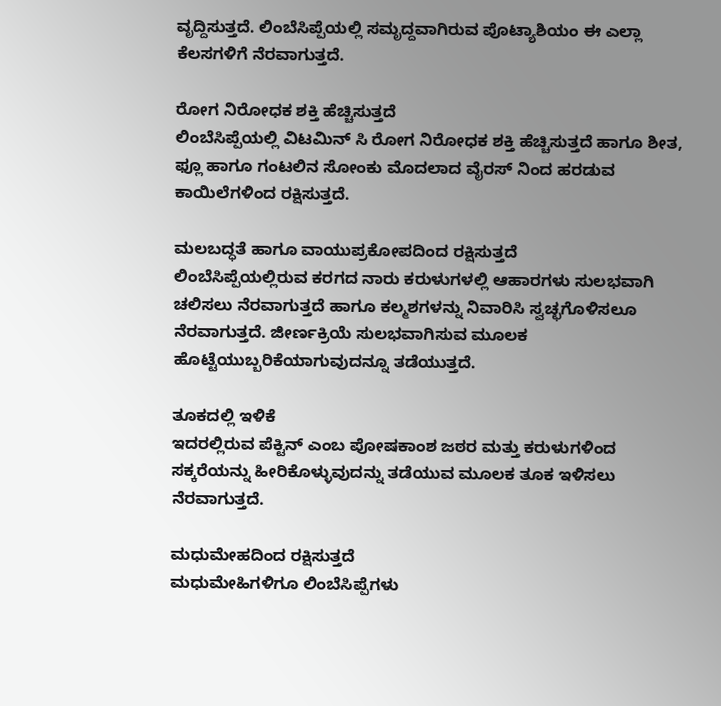ವೃದ್ದಿಸುತ್ತದೆ. ಲಿಂಬೆಸಿಪ್ಪೆಯಲ್ಲಿ ಸಮೃದ್ದವಾಗಿರುವ ಪೊಟ್ಯಾಶಿಯಂ ಈ ಎಲ್ಲಾ ಕೆಲಸಗಳಿಗೆ ನೆರವಾಗುತ್ತದೆ.

ರೋಗ ನಿರೋಧಕ ಶಕ್ತಿ ಹೆಚ್ಚಿಸುತ್ತದೆ
ಲಿಂಬೆಸಿಪ್ಪೆಯಲ್ಲಿ ವಿಟಮಿನ್ ಸಿ ರೋಗ ನಿರೋಧಕ ಶಕ್ತಿ ಹೆಚ್ಚಿಸುತ್ತದೆ ಹಾಗೂ ಶೀತ, ಫ್ಲೂ ಹಾಗೂ ಗಂಟಲಿನ ಸೋಂಕು ಮೊದಲಾದ ವೈರಸ್ ನಿಂದ ಹರಡುವ ಕಾಯಿಲೆಗಳಿಂದ ರಕ್ಷಿಸುತ್ತದೆ.

ಮಲಬದ್ಧತೆ ಹಾಗೂ ವಾಯುಪ್ರಕೋಪದಿಂದ ರಕ್ಷಿಸುತ್ತದೆ
ಲಿಂಬೆಸಿಪ್ಪೆಯಲ್ಲಿರುವ ಕರಗದ ನಾರು ಕರುಳುಗಳಲ್ಲಿ ಆಹಾರಗಳು ಸುಲಭವಾಗಿ ಚಲಿಸಲು ನೆರವಾಗುತ್ತದೆ ಹಾಗೂ ಕಲ್ಮಶಗಳನ್ನು ನಿವಾರಿಸಿ ಸ್ವಚ್ಛಗೊಳಿಸಲೂ ನೆರವಾಗುತ್ತದೆ. ಜೀರ್ಣಕ್ರಿಯೆ ಸುಲಭವಾಗಿಸುವ ಮೂಲಕ ಹೊಟ್ಟೆಯುಬ್ಬರಿಕೆಯಾಗುವುದನ್ನೂ ತಡೆಯುತ್ತದೆ.

ತೂಕದಲ್ಲಿ ಇಳಿಕೆ
ಇದರಲ್ಲಿರುವ ಪೆಕ್ಟಿನ್ ಎಂಬ ಪೋಷಕಾಂಶ ಜಠರ ಮತ್ತು ಕರುಳುಗಳಿಂದ ಸಕ್ಕರೆಯನ್ನು ಹೀರಿಕೊಳ್ಳುವುದನ್ನು ತಡೆಯುವ ಮೂಲಕ ತೂಕ ಇಳಿಸಲು ನೆರವಾಗುತ್ತದೆ.

ಮಧುಮೇಹದಿಂದ ರಕ್ಷಿಸುತ್ತದೆ
ಮಧುಮೇಹಿಗಳಿಗೂ ಲಿಂಬೆಸಿಪ್ಪೆಗಳು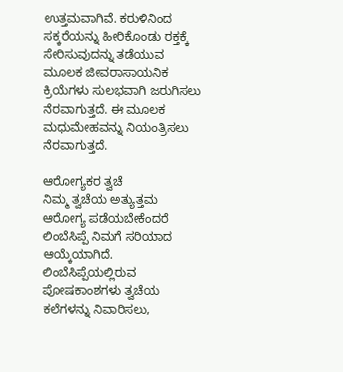ಉತ್ತಮವಾಗಿವೆ. ಕರುಳಿನಿಂದ ಸಕ್ಕರೆಯನ್ನು ಹೀರಿಕೊಂಡು ರಕ್ತಕ್ಕೆ ಸೇರಿಸುವುದನ್ನು ತಡೆಯುವ ಮೂಲಕ ಜೀವರಾಸಾಯನಿಕ ಕ್ರಿಯೆಗಳು ಸುಲಭವಾಗಿ ಜರುಗಿಸಲು ನೆರವಾಗುತ್ತದೆ. ಈ ಮೂಲಕ ಮಧುಮೇಹವನ್ನು ನಿಯಂತ್ರಿಸಲು ನೆರವಾಗುತ್ತದೆ.

ಆರೋಗ್ಯಕರ ತ್ವಚೆ
ನಿಮ್ಮ ತ್ವಚೆಯ ಅತ್ಯುತ್ತಮ ಆರೋಗ್ಯ ಪಡೆಯಬೇಕೆಂದರೆ ಲಿಂಬೆಸಿಪ್ಪೆ ನಿಮಗೆ ಸರಿಯಾದ ಆಯ್ಕೆಯಾಗಿದೆ. ಲಿಂಬೆಸಿಪ್ಪೆಯಲ್ಲಿರುವ ಪೋಷಕಾಂಶಗಳು ತ್ವಚೆಯ ಕಲೆಗಳನ್ನು ನಿವಾರಿಸಲು,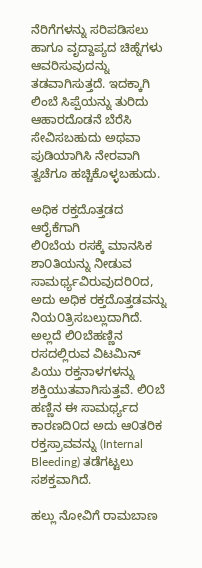ನೆರಿಗೆಗಳನ್ನು ಸರಿಪಡಿಸಲು ಹಾಗೂ ವೃದ್ದಾಪ್ಯದ ಚಿಹ್ನೆಗಳು ಆವರಿಸುವುದನ್ನು ತಡವಾಗಿಸುತ್ತದೆ. ಇದಕ್ಕಾಗಿ ಲಿಂಬೆ ಸಿಪ್ಪೆಯನ್ನು ತುರಿದು ಆಹಾರದೊಡನೆ ಬೆರೆಸಿ ಸೇವಿಸಬಹುದು ಅಥವಾ ಪುಡಿಯಾಗಿಸಿ ನೇರವಾಗಿ ತ್ವಚೆಗೂ ಹಚ್ಚಿಕೊಳ್ಳಬಹುದು.

ಅಧಿಕ ರಕ್ತದೊತ್ತಡದ ಆರೈಕೆಗಾಗಿ
ಲಿ೦ಬೆಯ ರಸಕ್ಕೆ ಮಾನಸಿಕ ಶಾ೦ತಿಯನ್ನು ನೀಡುವ ಸಾಮರ್ಥ್ಯವಿರುವುದರಿ೦ದ, ಅದು ಅಧಿಕ ರಕ್ತದೊತ್ತಡವನ್ನು ನಿಯ೦ತ್ರಿಸಬಲ್ಲುದಾಗಿದೆ. ಅಲ್ಲದೆ ಲಿ೦ಬೆಹಣ್ಣಿನ ರಸದಲ್ಲಿರುವ ವಿಟಮಿನ್ ಪಿಯು ರಕ್ತನಾಳಗಳನ್ನು ಶಕ್ತಿಯುತವಾಗಿಸುತ್ತವೆ. ಲಿ೦ಬೆ ಹಣ್ಣಿನ ಈ ಸಾಮರ್ಥ್ಯದ ಕಾರಣದಿ೦ದ ಅದು ಆ೦ತರಿಕ ರಕ್ತಸ್ರಾವವನ್ನು (Internal Bleeding) ತಡೆಗಟ್ಟಲು ಸಶಕ್ತವಾಗಿದೆ.

ಹಲ್ಲು ನೋವಿಗೆ ರಾಮಬಾಣ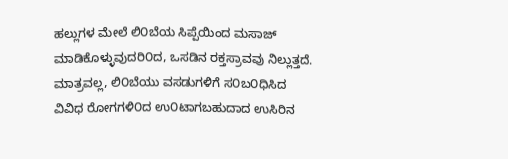ಹಲ್ಲುಗಳ ಮೇಲೆ ಲಿ೦ಬೆಯ ಸಿಪ್ಪೆಯಿಂದ ಮಸಾಜ್ ಮಾಡಿಕೊಳ್ಳುವುದರಿ೦ದ, ಒಸಡಿನ ರಕ್ತಸ್ರಾವವು ನಿಲ್ಲುತ್ತದೆ. ಮಾತ್ರವಲ್ಲ, ಲಿ೦ಬೆಯು ವಸಡುಗಳಿಗೆ ಸ೦ಬ೦ಧಿಸಿದ ವಿವಿಧ ರೋಗಗಳಿ೦ದ ಉ೦ಟಾಗಬಹುದಾದ ಉಸಿರಿನ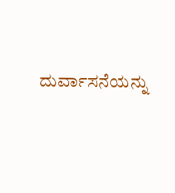ದುರ್ವಾಸನೆಯನ್ನು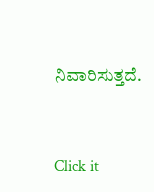ನಿವಾರಿಸುತ್ತದೆ.



Click it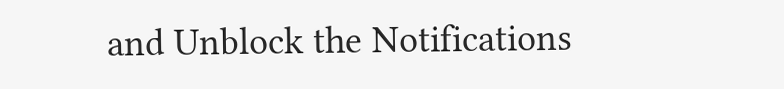and Unblock the Notifications